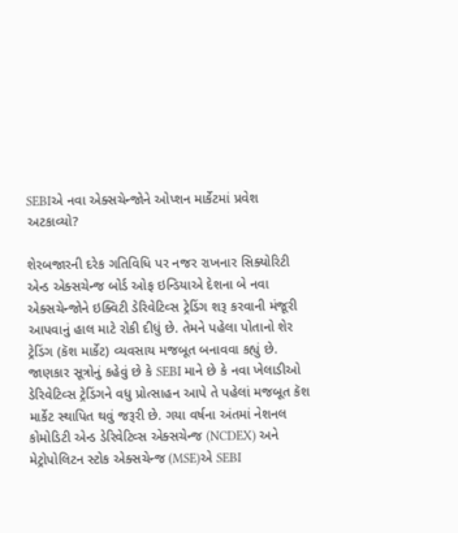SEBIએ નવા એક્સચેન્જોને ઓપ્શન માર્કેટમાં પ્રવેશ અટકાવ્યો?

શેરબજારની દરેક ગતિવિધિ પર નજર રાખનાર સિક્યોરિટી એન્ડ એક્સચેન્જ બોર્ડ ઓફ ઇન્ડિયાએ દેશના બે નવા એક્સચેન્જોને ઇક્વિટી ડેરિવેટિવ્સ ટ્રેડિંગ શરૂ કરવાની મંજૂરી આપવાનું હાલ માટે રોકી દીધું છે. તેમને પહેલા પોતાનો શેર ટ્રેડિંગ (કૅશ માર્કેટ) વ્યવસાય મજબૂત બનાવવા કહ્યું છે.
જાણકાર સૂત્રોનું કહેવું છે કે SEBI માને છે કે નવા ખેલાડીઓ ડેરિવેટિવ્સ ટ્રેડિંગને વધુ પ્રોત્સાહન આપે તે પહેલાં મજબૂત કૅશ માર્કેટ સ્થાપિત થવું જરૂરી છે. ગયા વર્ષના અંતમાં નેશનલ કોમોડિટી એન્ડ ડેરિવેટિવ્સ એક્સચેન્જ (NCDEX) અને મેટ્રોપોલિટન સ્ટોક એક્સચેન્જ (MSE)એ SEBI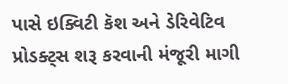પાસે ઇક્વિટી કૅશ અને ડેરિવેટિવ પ્રોડક્ટ્સ શરૂ કરવાની મંજૂરી માગી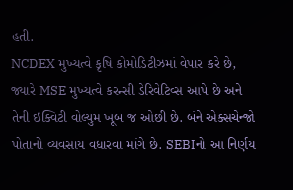હતી.
NCDEX મુખ્યત્વે કૃષિ કોમોડિટીઝમાં વેપાર કરે છે, જ્યારે MSE મુખ્યત્વે કરન્સી ડેરિવેટિવ્સ આપે છે અને તેની ઇક્વિટી વોલ્યુમ ખૂબ જ ઓછી છે. બંને એક્સચેન્જો પોતાનો વ્યવસાય વધારવા માંગે છે. SEBIનો આ નિર્ણય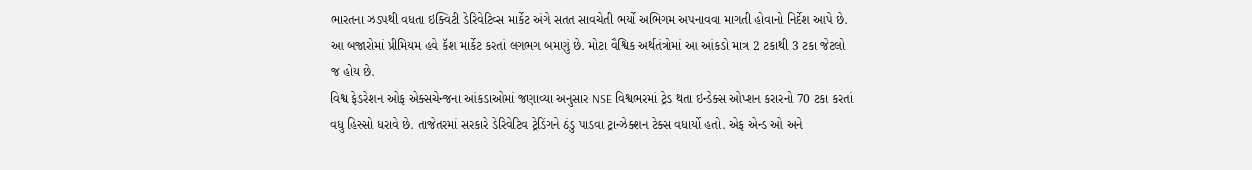ભારતના ઝડપથી વધતા ઇક્વિટી ડેરિવેટિવ્સ માર્કેટ અંગે સતત સાવચેતી ભર્યો અભિગમ અપનાવવા માગતી હોવાનો નિર્દેશ આપે છે. આ બજારોમાં પ્રીમિયમ હવે કૅશ માર્કેટ કરતાં લગભગ બમણું છે. મોટા વૈશ્વિક અર્થતંત્રોમાં આ આંકડો માત્ર 2 ટકાથી 3 ટકા જેટલો જ હોય છે.
વિશ્વ ફેડરેશન ઓફ એક્સચેન્જના આંકડાઓમાં જણાવ્યા અનુસાર NSE વિશ્વભરમાં ટ્રેડ થતા ઇન્ડેક્સ ઓપ્શન કરારનો 70 ટકા કરતાં વધુ હિસ્સો ધરાવે છે. તાજેતરમાં સરકારે ડેરિવેટિવ ટ્રેડિંગને ઠંડુ પાડવા ટ્રાન્ઝેક્શન ટેક્સ વધાર્યો હતો. એફ એન્ડ ઓ અને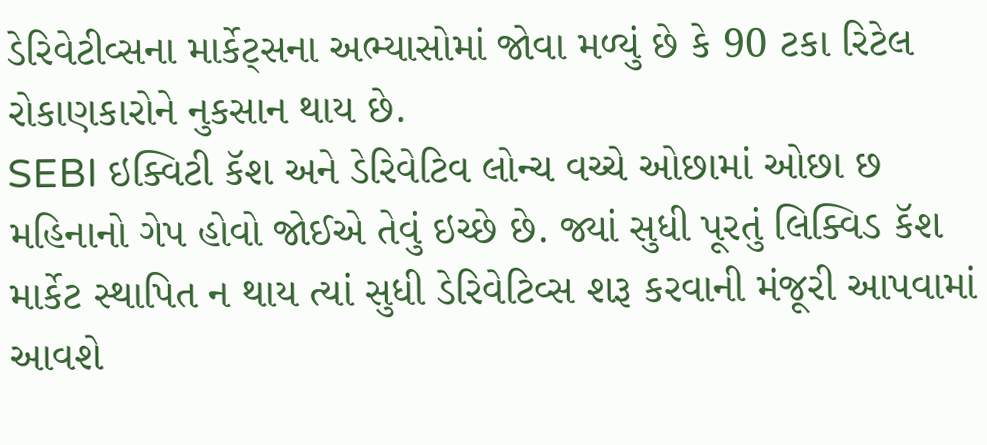ડેરિવેટીવ્સના માર્કેટ્સના અભ્યાસોમાં જોવા મળ્યું છે કે 90 ટકા રિટેલ રોકાણકારોને નુકસાન થાય છે.
SEBI ઇક્વિટી કૅશ અને ડેરિવેટિવ લોન્ચ વચ્ચે ઓછામાં ઓછા છ મહિનાનો ગેપ હોવો જોઈએ તેવું ઇચ્છે છે. જ્યાં સુધી પૂરતું લિક્વિડ કૅશ માર્કેટ સ્થાપિત ન થાય ત્યાં સુધી ડેરિવેટિવ્સ શરૂ કરવાની મંજૂરી આપવામાં આવશે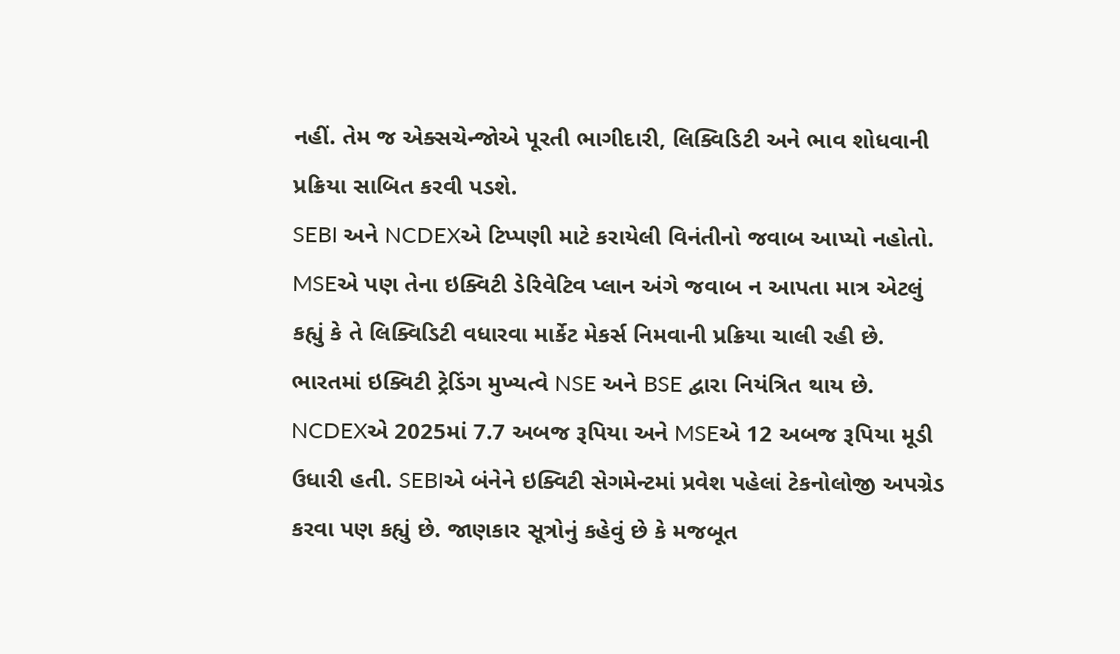નહીં. તેમ જ એક્સચેન્જોએ પૂરતી ભાગીદારી, લિક્વિડિટી અને ભાવ શોધવાની પ્રક્રિયા સાબિત કરવી પડશે.
SEBI અને NCDEXએ ટિપ્પણી માટે કરાયેલી વિનંતીનો જવાબ આપ્યો નહોતો. MSEએ પણ તેના ઇક્વિટી ડેરિવેટિવ પ્લાન અંગે જવાબ ન આપતા માત્ર એટલું કહ્યું કે તે લિક્વિડિટી વધારવા માર્કેટ મેકર્સ નિમવાની પ્રક્રિયા ચાલી રહી છે. ભારતમાં ઇક્વિટી ટ્રેડિંગ મુખ્યત્વે NSE અને BSE દ્વારા નિયંત્રિત થાય છે.
NCDEXએ 2025માં 7.7 અબજ રૂપિયા અને MSEએ 12 અબજ રૂપિયા મૂડી ઉધારી હતી. SEBIએ બંનેને ઇક્વિટી સેગમેન્ટમાં પ્રવેશ પહેલાં ટેકનોલોજી અપગ્રેડ કરવા પણ કહ્યું છે. જાણકાર સૂત્રોનું કહેવું છે કે મજબૂત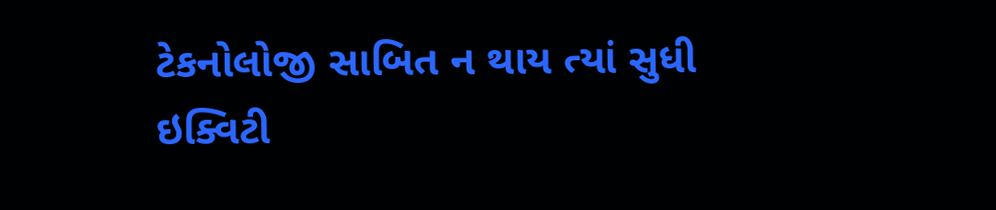ટેકનોલોજી સાબિત ન થાય ત્યાં સુધી ઇક્વિટી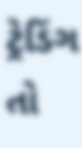ટ્રેડિંગ તો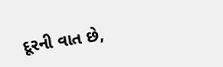દૂરની વાત છે,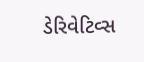ડેરિવેટિવ્સ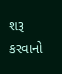શરૂ કરવાનો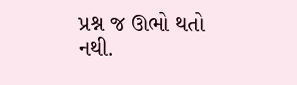પ્રશ્ન જ ઊભો થતો નથી.